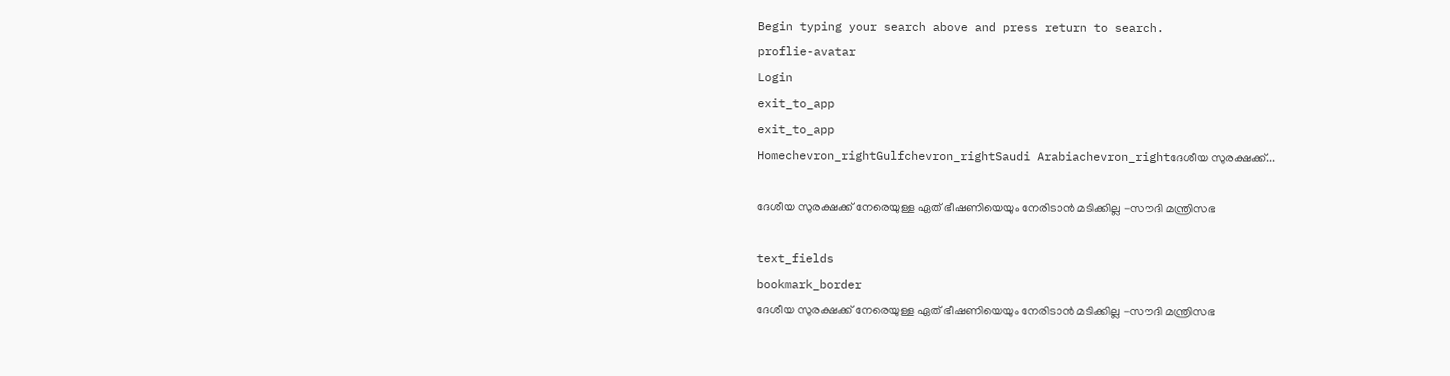Begin typing your search above and press return to search.
proflie-avatar
Login
exit_to_app
exit_to_app
Homechevron_rightGulfchevron_rightSaudi Arabiachevron_rightദേശീയ സുരക്ഷക്ക്...

ദേശീയ സുരക്ഷക്ക് നേരെയുള്ള ഏത് ഭീഷണിയെയും നേരിടാൻ മടിക്കില്ല -സൗദി മന്ത്രിസഭ

text_fields
bookmark_border
ദേശീയ സുരക്ഷക്ക് നേരെയുള്ള ഏത് ഭീഷണിയെയും നേരിടാൻ മടിക്കില്ല -സൗദി മന്ത്രിസഭ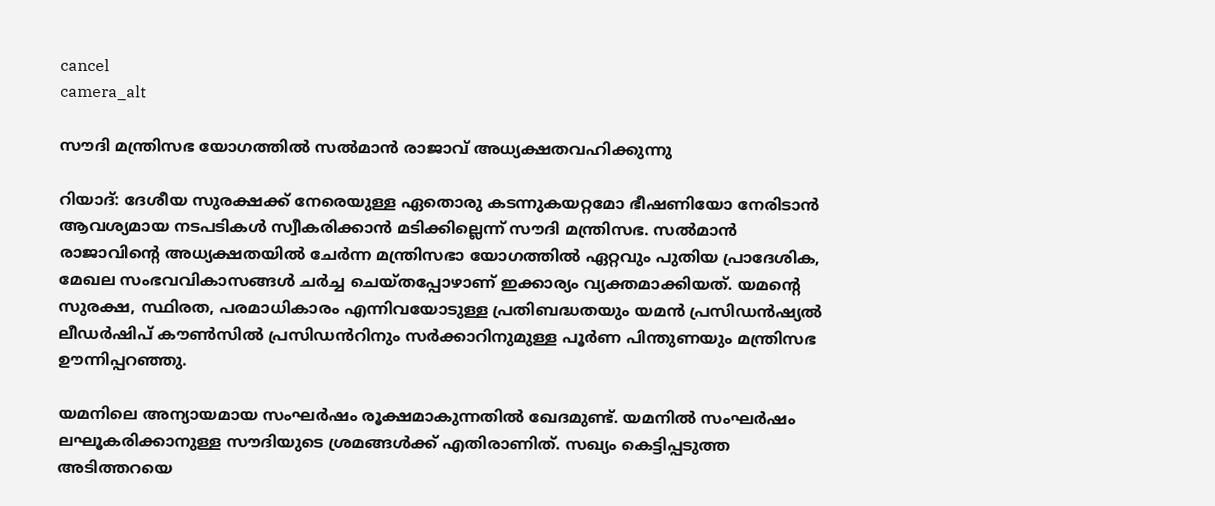cancel
camera_alt

സൗദി മന്ത്രിസഭ യോഗത്തിൽ സൽമാൻ രാജാവ് അധ്യക്ഷതവഹിക്കുന്നു

റിയാദ്: ദേശീയ സുരക്ഷക്ക് നേരെയുള്ള ഏതൊരു കടന്നുകയറ്റമോ ഭീഷണിയോ നേരിടാൻ ആവശ്യമായ നടപടികൾ സ്വീകരിക്കാൻ മടിക്കില്ലെന്ന് സൗദി മന്ത്രിസഭ. സൽമാൻ രാജാവിന്റെ അധ്യക്ഷതയിൽ ചേർന്ന മന്ത്രിസഭാ യോഗത്തിൽ ഏറ്റവും പുതിയ പ്രാദേശിക, മേഖല സംഭവവികാസങ്ങൾ ചർച്ച ചെയ്തപ്പോഴാണ് ഇക്കാര്യം വ്യക്തമാക്കിയത്. യമന്റെ സുരക്ഷ, സ്ഥിരത, പരമാധികാരം എന്നിവയോടുള്ള പ്രതിബദ്ധതയും യമൻ പ്രസിഡൻഷ്യൽ ലീഡർഷിപ് കൗൺസിൽ പ്രസിഡൻറിനും സർക്കാറിനുമുള്ള പൂർണ പിന്തുണയും മന്ത്രിസഭ ഊന്നിപ്പറഞ്ഞു.

യമനിലെ അന്യായമായ സംഘർഷം രൂക്ഷമാകുന്നതിൽ ഖേദമുണ്ട്. യമനിൽ സംഘർഷം ലഘൂകരിക്കാനുള്ള സൗദിയുടെ ശ്രമങ്ങൾക്ക് എതിരാണിത്. സഖ്യം കെട്ടിപ്പടുത്ത അടിത്തറയെ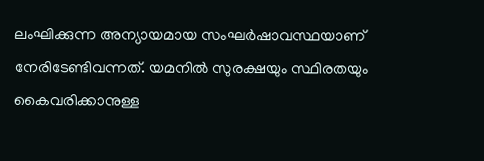ലംഘിക്കുന്ന അന്യായമായ സംഘർഷാവസ്ഥയാണ് നേരിടേണ്ടിവന്നത്. യമനിൽ സുരക്ഷയും സ്ഥിരതയും കൈവരിക്കാനുള്ള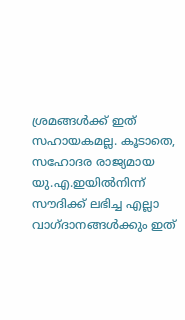ശ്രമങ്ങൾക്ക് ഇത് സഹായകമല്ല. കൂടാതെ, സഹോദര രാജ്യമായ യു.എ.ഇയിൽനിന്ന് സൗദിക്ക് ലഭിച്ച എല്ലാ വാഗ്ദാനങ്ങൾക്കും ഇത്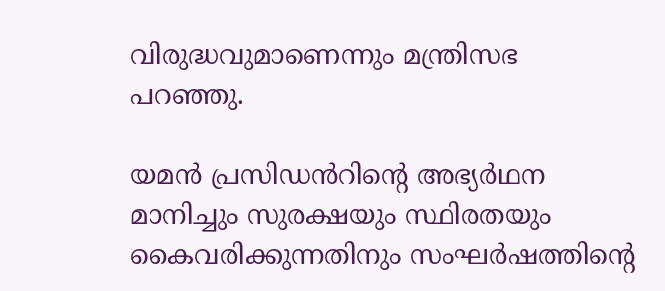വിരുദ്ധവുമാണെന്നും മന്ത്രിസഭ പറഞ്ഞു.

യമൻ പ്രസിഡൻറിന്റെ അഭ്യർഥന മാനിച്ചും സുരക്ഷയും സ്ഥിരതയും കൈവരിക്കുന്നതിനും സംഘർഷത്തിന്റെ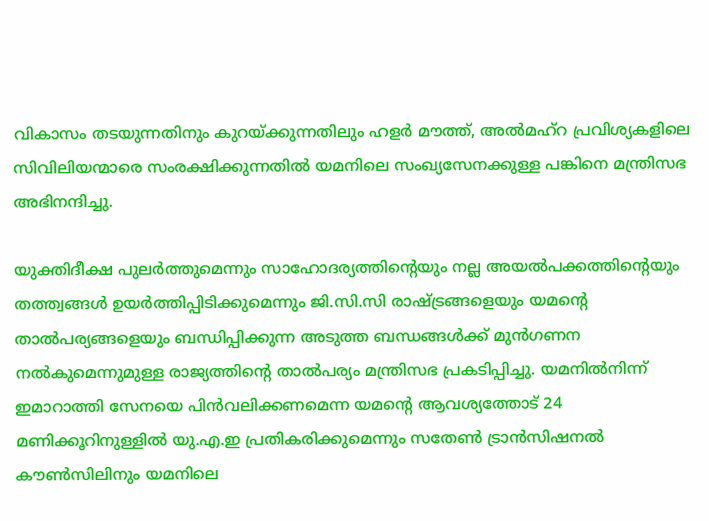വികാസം തടയുന്നതിനും കുറയ്ക്കുന്നതിലും ഹളർ മൗത്ത്, അൽമഹ്‌റ പ്രവിശ്യകളിലെ സിവിലിയന്മാരെ സംരക്ഷിക്കുന്നതിൽ യമനിലെ സംഖ്യസേനക്കുള്ള പങ്കിനെ മന്ത്രിസഭ അഭിനന്ദിച്ചു.

യുക്തിദീക്ഷ പുലർത്തുമെന്നും സാഹോദര്യത്തിന്റെയും നല്ല അയൽപക്കത്തിന്റെയും തത്ത്വങ്ങൾ ഉയർത്തിപ്പിടിക്കുമെന്നും ജി.സി.സി രാഷ്ട്രങ്ങളെയും യമന്റെ താൽപര്യങ്ങളെയും ബന്ധിപ്പിക്കുന്ന അടുത്ത ബന്ധങ്ങൾക്ക് മുൻഗണന നൽകുമെന്നുമുള്ള രാജ്യത്തിന്റെ താൽപര്യം മന്ത്രിസഭ പ്രകടിപ്പിച്ചു. യമനിൽനിന്ന് ഇമാറാത്തി സേനയെ പിൻവലിക്കണമെന്ന യമന്റെ ആവശ്യത്തോട് 24 മണിക്കൂറിനുള്ളിൽ യു.എ.ഇ പ്രതികരിക്കുമെന്നും സതേൺ ട്രാൻസിഷനൽ കൗൺസിലിനും യമനിലെ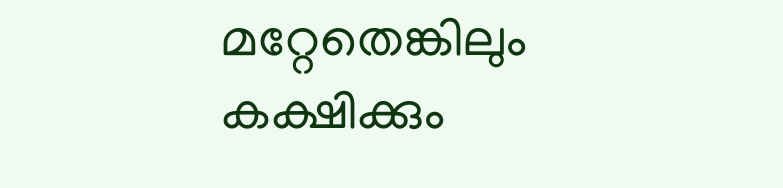മറ്റേതെങ്കിലും കക്ഷിക്കും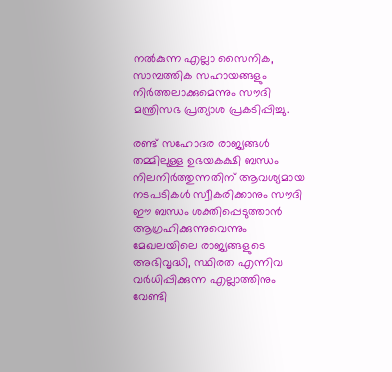നൽകുന്ന എല്ലാ സൈനിക, സാമ്പത്തിക സഹായങ്ങളും നിർത്തലാക്കുമെന്നും സൗദി മന്ത്രിസഭ പ്രത്യാശ പ്രകടിപ്പിച്ചു.

രണ്ട് സഹോദര രാജ്യങ്ങൾ തമ്മിലുള്ള ഉഭയകക്ഷി ബന്ധം നിലനിർത്തുന്നതിന് ആവശ്യമായ നടപടികൾ സ്വീകരിക്കാനും സൗദി ഈ ബന്ധം ശക്തിപ്പെടുത്താൻ ആഗ്രഹിക്കുന്നുവെന്നും മേഖലയിലെ രാജ്യങ്ങളുടെ അഭിവൃദ്ധി, സ്ഥിരത എന്നിവ വർധിപ്പിക്കുന്ന എല്ലാത്തിനും വേണ്ടി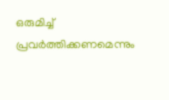ഒരുമിച്ച് പ്രവർത്തിക്കണമെന്നും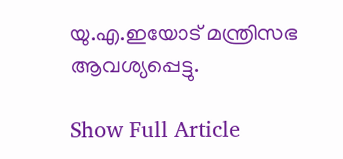യു.എ.ഇയോട് മന്ത്രിസഭ ആവശ്യപ്പെട്ടു.

Show Full Article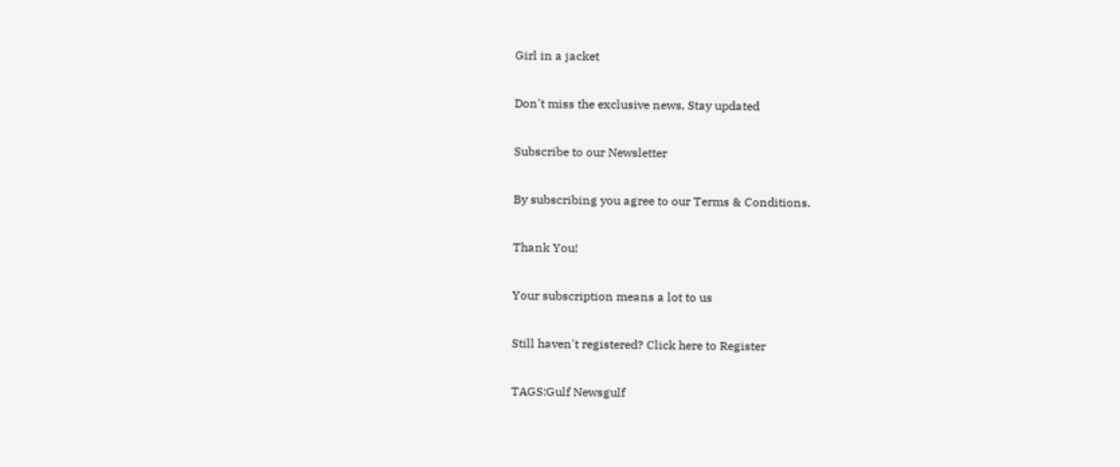Girl in a jacket

Don't miss the exclusive news, Stay updated

Subscribe to our Newsletter

By subscribing you agree to our Terms & Conditions.

Thank You!

Your subscription means a lot to us

Still haven't registered? Click here to Register

TAGS:Gulf Newsgulf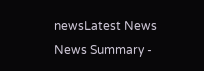newsLatest News
News Summary -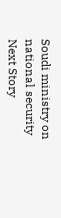Soudi ministry on national security
Next Story